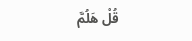قُلْ هَلُمَّ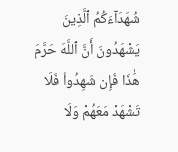شُهَدَآءَكُمُ ٱلَّذِينَ يَشْهَدُونَ أَنَّ ٱللَّهَ حَرَّمَ هَٰذَا فَإِن شَهِدُوا۟ فَلَا تَشْهَدْ مَعَهُمْ وَلَا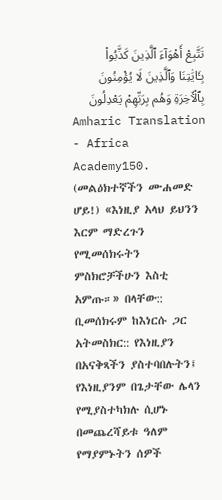تَتَّبِعْ أَهْوَآءَ ٱلَّذِينَ كَذَّبُوا۟ بِـَٔايَٰتِنَا وَٱلَّذِينَ لَا يُؤْمِنُونَ بِٱلْـَٔاخِرَةِ وَهُم بِرَبِّهِمْ يَعْدِلُونَ
Amharic Translation - Africa Academy150. (መልዕክተኛችን ሙሐመድ ሆይ!) «እነዚያ አላህ ይህንን እርም ማድረጉን የሚመሰክሩትን ምስክሮቻችሁን እስቲ አምጡ።» በላቸው:: ቢመሰክሩም ከእነርሱ ጋር አትመስክር:: የእነዚያን በአናቅጻችን ያስተባበሉትን፤ የእነዚያንም በጌታቸው ሌላን የሚያስተካክሉ ሲሆኑ በመጨረሻይቱ ዓለም የማያምኑትን ሰዎች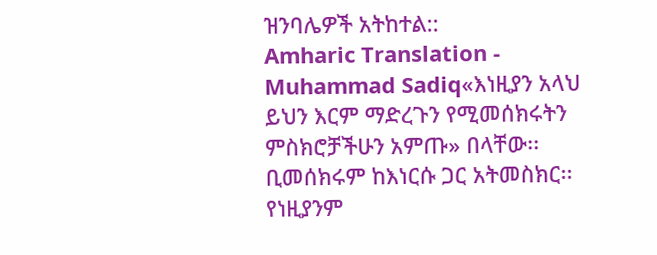ዝንባሌዎች አትከተል::
Amharic Translation - Muhammad Sadiq«እነዚያን አላህ ይህን እርም ማድረጉን የሚመሰክሩትን ምስክሮቻችሁን አምጡ» በላቸው፡፡ ቢመሰክሩም ከእነርሱ ጋር አትመስክር፡፡ የነዚያንም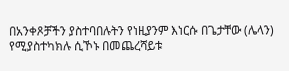በአንቀጾቻችን ያስተባበሉትን የነዚያንም እነርሱ በጌታቸው (ሌላን) የሚያስተካክሉ ሲኾኑ በመጨረሻይቱ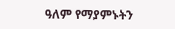ዓለም የማያምኑትን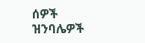ሰዎች ዝንባሌዎች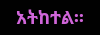አትከተል፡፡